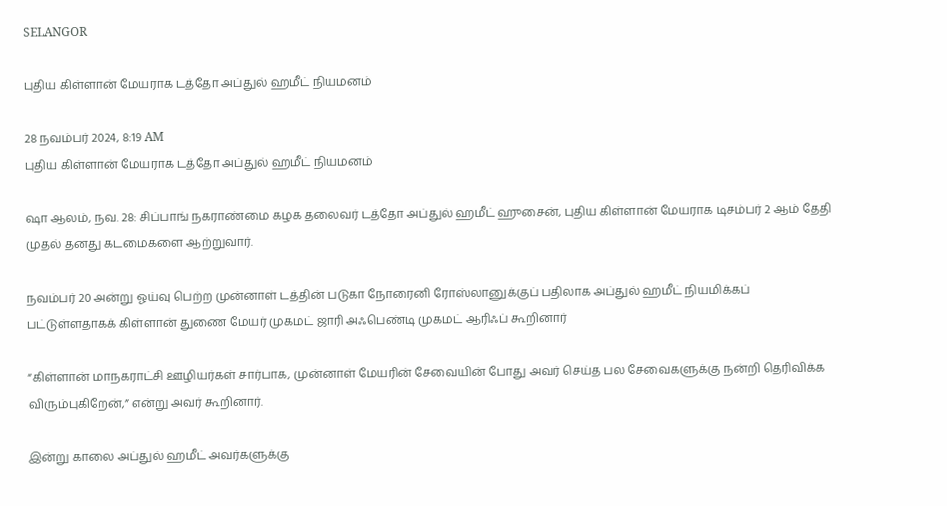SELANGOR

புதிய கிள்ளான் மேயராக டத்தோ அப்துல் ஹமீட் நியமனம்

28 நவம்பர் 2024, 8:19 AM
புதிய கிள்ளான் மேயராக டத்தோ அப்துல் ஹமீட் நியமனம்

ஷா ஆலம், நவ. 28: சிப்பாங் நகராண்மை கழக தலைவர் டத்தோ அப்துல் ஹமீட் ஹுசைன், புதிய கிள்ளான் மேயராக டிசம்பர் 2 ஆம் தேதி முதல் தனது கடமைகளை ஆற்றுவார்.

நவம்பர் 20 அன்று ஓய்வு பெற்ற முன்னாள் டத்தின் படுகா நோரைனி ரோஸ்லானுக்குப் பதிலாக அப்துல் ஹமீட் நியமிக்கப் பட்டுள்ளதாகக் கிள்ளான் துணை மேயர் முகமட் ஜாரி அஃபெண்டி முகமட் ஆரிஃப் கூறினார்

“கிள்ளான் மாநகராட்சி ஊழியர்கள் சார்பாக, முன்னாள் மேயரின் சேவையின் போது அவர் செய்த பல சேவைகளுக்கு நன்றி தெரிவிக்க விரும்புகிறேன்,” என்று அவர் கூறினார்.

இன்று காலை அப்துல் ஹமீட் அவர்களுக்கு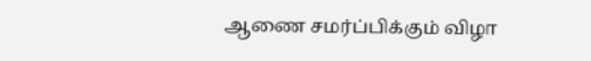ஆணை சமர்ப்பிக்கும் விழா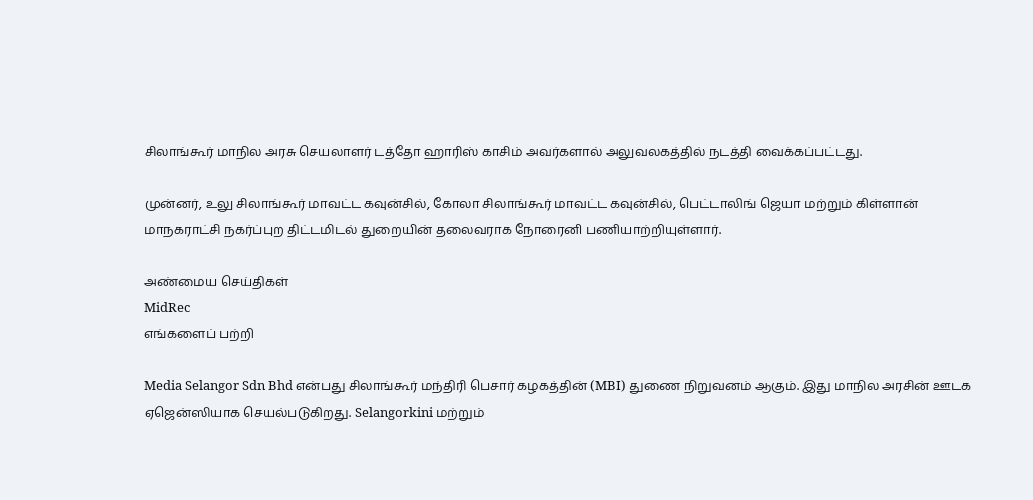சிலாங்கூர் மாநில அரசு செயலாளர் டத்தோ ஹாரிஸ் காசிம் அவர்களால் அலுவலகத்தில் நடத்தி வைக்கப்பட்டது.

முன்னர், உலு சிலாங்கூர் மாவட்ட கவுன்சில், கோலா சிலாங்கூர் மாவட்ட கவுன்சில், பெட்டாலிங் ஜெயா மற்றும் கிள்ளான் மாநகராட்சி நகர்ப்புற திட்டமிடல் துறையின் தலைவராக நோரைனி பணியாற்றியுள்ளார்.

அண்மைய செய்திகள்
MidRec
எங்களைப் பற்றி

Media Selangor Sdn Bhd என்பது சிலாங்கூர் மந்திரி பெசார் கழகத்தின் (MBI) துணை நிறுவனம் ஆகும். இது மாநில அரசின் ஊடக ஏஜென்ஸியாக செயல்படுகிறது. Selangorkini மற்றும்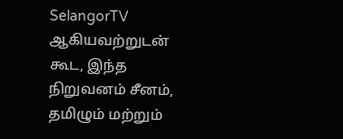SelangorTV ஆகியவற்றுடன் கூட, இந்த நிறுவனம் சீனம், தமிழும் மற்றும்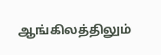ஆங்கிலத்திலும்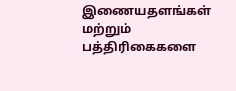இணையதளங்கள் மற்றும் பத்திரிகைகளை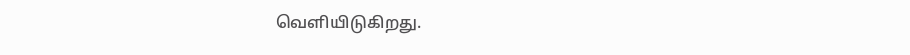வெளியிடுகிறது.